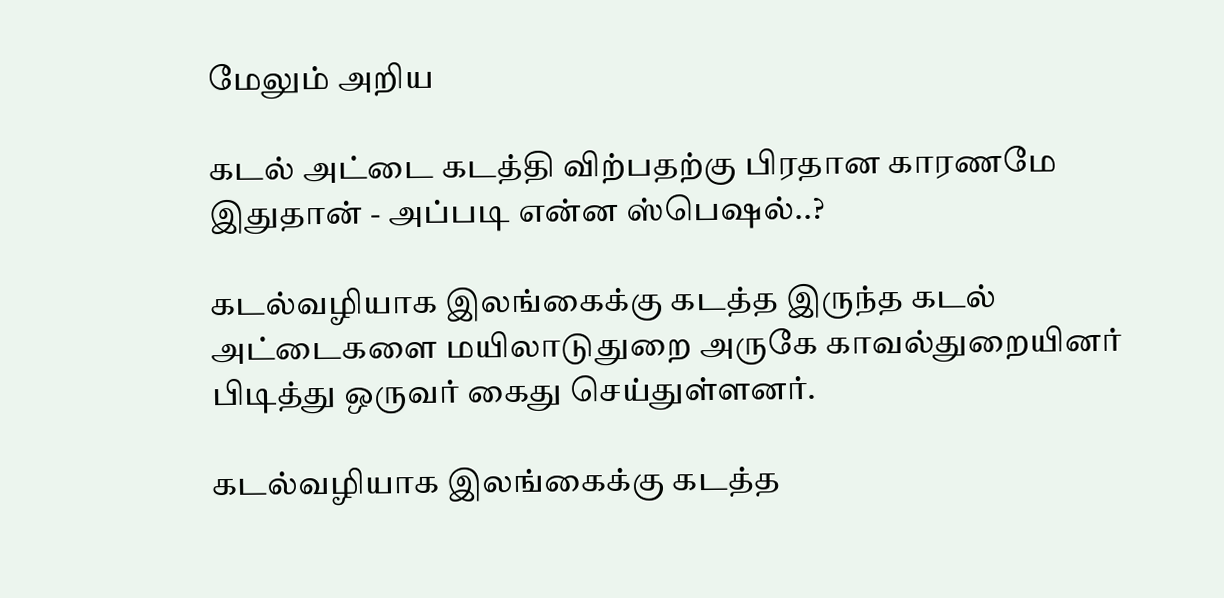மேலும் அறிய

கடல் அட்டை கடத்தி விற்பதற்கு பிரதான காரணமே இதுதான் - அப்படி என்ன ஸ்பெஷல்..?

கடல்வழியாக இலங்கைக்கு கடத்த இருந்த கடல் அட்டைகளை மயிலாடுதுறை அருகே காவல்துறையினர் பிடித்து ஒருவர் கைது செய்துள்ளனர்.

கடல்வழியாக இலங்கைக்கு கடத்த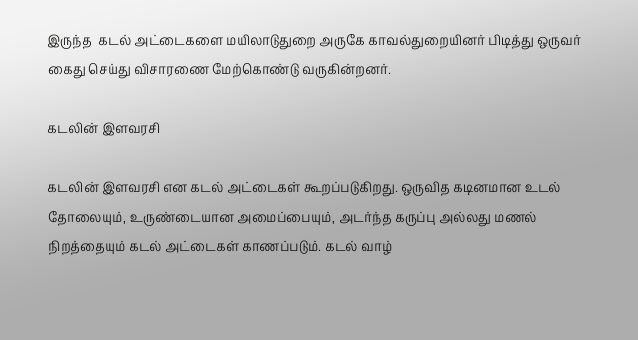இருந்த  கடல் அட்டைகளை மயிலாடுதுறை அருகே காவல்துறையினர் பிடித்து ஒருவர் கைது செய்து விசாரணை மேற்கொண்டு வருகின்றனர்.

கடலின் இளவரசி

கடலின் இளவரசி என கடல் அட்டைகள் கூறப்படுகிறது. ஒருவித கடினமான உடல் தோலையும், உருண்டையான அமைப்பையும், அடர்ந்த கருப்பு அல்லது மணல் நிறத்தையும் கடல் அட்டைகள் காணப்படும். கடல் வாழ்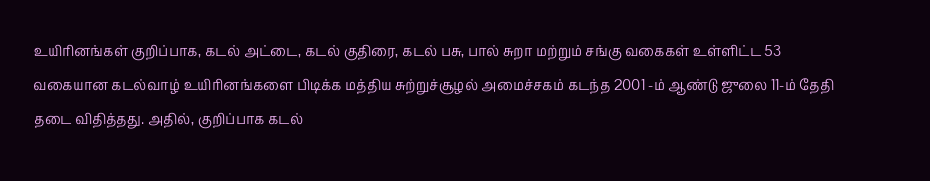உயிரினங்கள் குறிப்பாக, கடல் அட்டை, கடல் குதிரை, கடல் பசு, பால் சுறா மற்றும் சங்கு வகைகள் உள்ளிட்ட 53 வகையான கடல்வாழ் உயிரினங்களை பிடிக்க மத்திய சுற்றுச்சூழல் அமைச்சகம் கடந்த 2001 -ம் ஆண்டு ஜுலை 11-ம் தேதி தடை விதித்தது. அதில், குறிப்பாக கடல்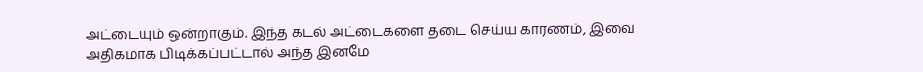அட்டையும் ஒன்றாகும். இந்த கடல் அட்டைகளை தடை செய்ய காரணம், இவை அதிகமாக பிடிக்கப்பட்டால் அந்த இனமே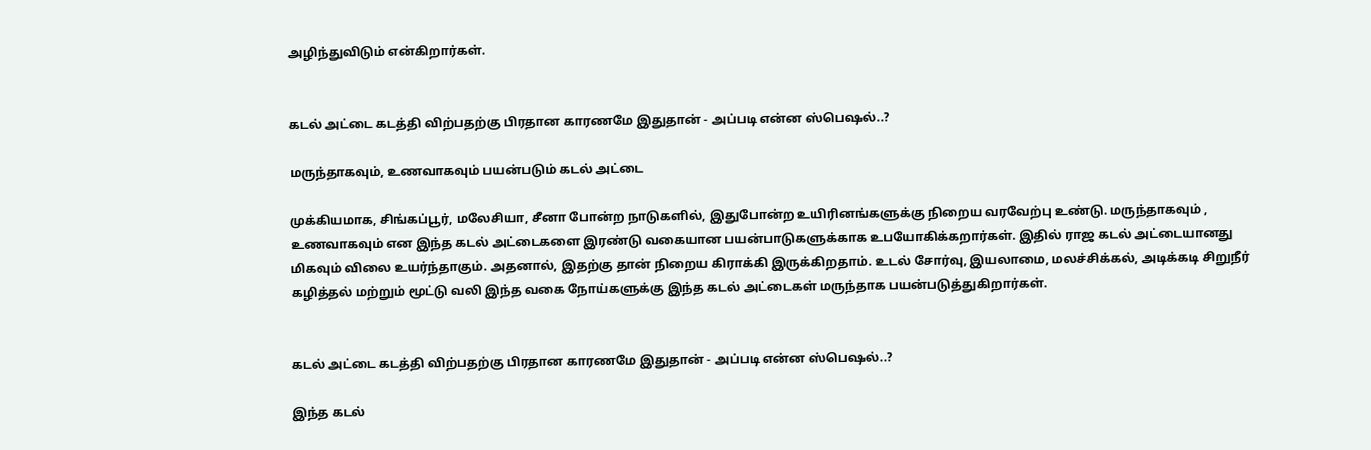அழிந்துவிடும் என்கிறார்கள்.


கடல் அட்டை கடத்தி விற்பதற்கு பிரதான காரணமே இதுதான் - அப்படி என்ன ஸ்பெஷல்..?

மருந்தாகவும், உணவாகவும் பயன்படும் கடல் அட்டை

முக்கியமாக, சிங்கப்பூர், மலேசியா, சீனா போன்ற நாடுகளில், இதுபோன்ற உயிரினங்களுக்கு நிறைய வரவேற்பு உண்டு. மருந்தாகவும் , உணவாகவும் என இந்த கடல் அட்டைகளை இரண்டு வகையான பயன்பாடுகளுக்காக உபயோகிக்கறார்கள். இதில் ராஜ கடல் அட்டையானது மிகவும் விலை உயர்ந்தாகும். அதனால், இதற்கு தான் நிறைய கிராக்கி இருக்கிறதாம். உடல் சோர்வு, இயலாமை, மலச்சிக்கல், அடிக்கடி சிறுநீர் கழித்தல் மற்றும் மூட்டு வலி இந்த வகை நோய்களுக்கு இந்த கடல் அட்டைகள் மருந்தாக பயன்படுத்துகிறார்கள்.


கடல் அட்டை கடத்தி விற்பதற்கு பிரதான காரணமே இதுதான் - அப்படி என்ன ஸ்பெஷல்..?

இந்த கடல்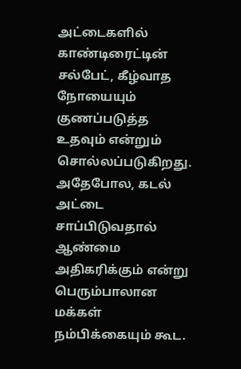அட்டைகளில் காண்டிரைட்டின் சல்பேட், கீழ்வாத நோயையும் குணப்படுத்த உதவும் என்றும் சொல்லப்படுகிறது. அதேபோல, கடல் அட்டை சாப்பிடுவதால் ஆண்மை அதிகரிக்கும் என்று பெரும்பாலான மக்கள் நம்பிக்கையும் கூட.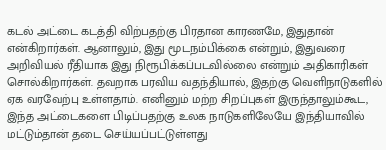கடல் அட்டை கடத்தி விற்பதற்கு பிரதான காரணமே, இதுதான் என்கிறார்கள். ஆனாலும், இது மூடநம்பிக்கை என்றும், இதுவரை அறிவியல் ரீதியாக இது நிரூபிக்கப்படவில்லை என்றும் அதிகாரிகள் சொல்கிறார்கள். தவறாக பரவிய வதந்தியால், இதற்கு வெளிநாடுகளில் ஏக வரவேற்பு உள்ளதாம். எனினும் மற்ற சிறப்புகள் இருந்தாலும்கூட, இந்த அட்டைகளை பிடிப்பதற்கு உலக நாடுகளிலேயே இந்தியாவில் மட்டும்தான் தடை செய்யப்பட்டுள்ளது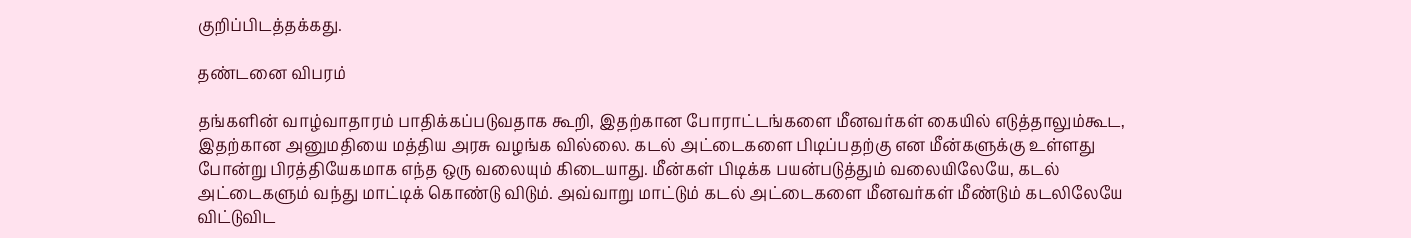குறிப்பிடத்தக்கது.

தண்டனை விபரம்

தங்களின் வாழ்வாதாரம் பாதிக்கப்படுவதாக கூறி, இதற்கான போராட்டங்களை மீனவர்கள் கையில் எடுத்தாலும்கூட, இதற்கான அனுமதியை மத்திய அரசு வழங்க வில்லை. கடல் அட்டைகளை பிடிப்பதற்கு என மீன்களுக்கு உள்ளது போன்று பிரத்தியேகமாக எந்த ஒரு வலையும் கிடையாது. மீன்கள் பிடிக்க பயன்படுத்தும் வலையிலேயே, கடல் அட்டைகளும் வந்து மாட்டிக் கொண்டு விடும். அவ்வாறு மாட்டும் கடல் அட்டைகளை மீனவர்கள் மீண்டும் கடலிலேயே விட்டுவிட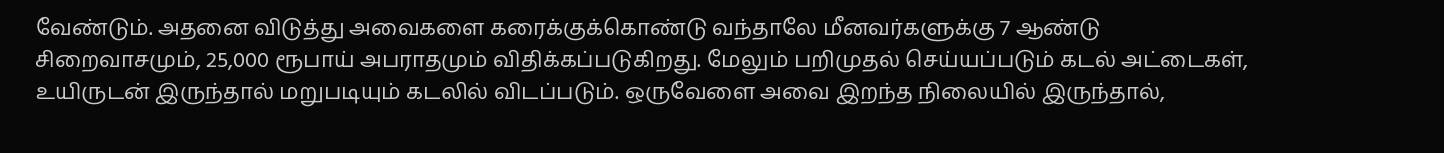வேண்டும். அதனை விடுத்து அவைகளை கரைக்குக்கொண்டு வந்தாலே மீனவர்களுக்கு 7 ஆண்டு சிறைவாசமும், 25,000 ரூபாய் அபராதமும் விதிக்கப்படுகிறது. மேலும் பறிமுதல் செய்யப்படும் கடல் அட்டைகள், உயிருடன் இருந்தால் மறுபடியும் கடலில் விடப்படும். ஒருவேளை அவை இறந்த நிலையில் இருந்தால்,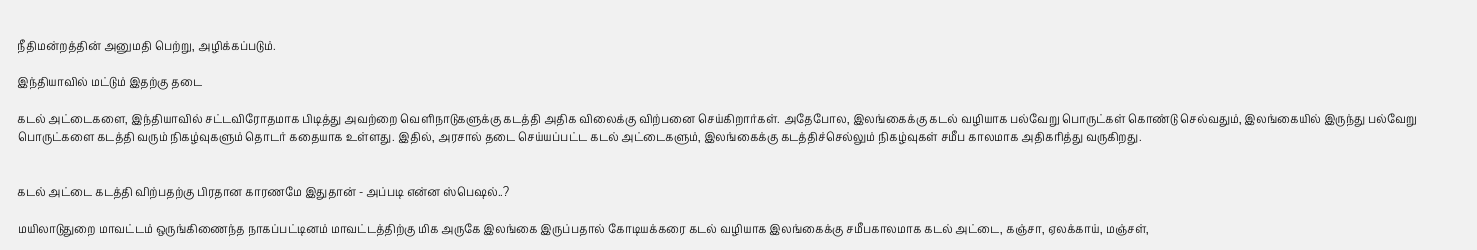நீதிமன்றத்தின் அனுமதி பெற்று, அழிக்கப்படும்.

இந்தியாவில் மட்டும் இதற்கு தடை

கடல் அட்டைகளை, இந்தியாவில் சட்டவிரோதமாக பிடித்து அவற்றை வெளிநாடுகளுக்கு கடத்தி அதிக விலைக்கு விற்பனை செய்கிறார்கள். அதேபோல, இலங்கைக்கு கடல் வழியாக பல்வேறு பொருட்கள் கொண்டு செல்வதும், இலங்கையில் இருந்து பல்வேறு பொருட்களை கடத்தி வரும் நிகழ்வுகளும் தொடர் கதையாக உள்ளது. இதில், அரசால் தடை செய்யப்பட்ட கடல் அட்டைகளும், இலங்கைக்கு கடத்திச்செல்லும் நிகழ்வுகள் சமீப காலமாக அதிகரித்து வருகிறது.


கடல் அட்டை கடத்தி விற்பதற்கு பிரதான காரணமே இதுதான் - அப்படி என்ன ஸ்பெஷல்..?

மயிலாடுதுறை மாவட்டம் ஒருங்கிணைந்த நாகப்பட்டினம் மாவட்டத்திற்கு மிக அருகே இலங்கை இருப்பதால் கோடியக்கரை கடல் வழியாக இலங்கைக்கு சமீபகாலமாக கடல் அட்டை, கஞ்சா, ஏலக்காய், மஞ்சள்,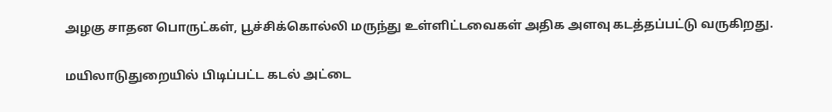அழகு சாதன பொருட்கள், பூச்சிக்கொல்லி மருந்து உள்ளிட்டவைகள் அதிக அளவு கடத்தப்பட்டு வருகிறது.

மயிலாடுதுறையில் பிடிப்பட்ட கடல் அட்டை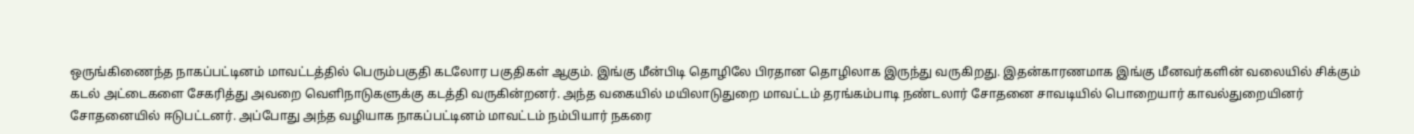ஒருங்கிணைந்த நாகப்பட்டினம் மாவட்டத்தில் பெரும்பகுதி கடலோர பகுதிகள் ஆகும். இங்கு மீன்பிடி தொழிலே பிரதான தொழிலாக இருந்து வருகிறது. இதன்காரணமாக இங்கு மீனவர்களின் வலையில் சிக்கும் கடல் அட்டைகளை சேகரித்து அவறை வெளிநாடுகளுக்கு கடத்தி வருகின்றனர். அந்த வகையில் மயிலாடுதுறை மாவட்டம் தரங்கம்பாடி நண்டலார் சோதனை சாவடியில் பொறையார் காவல்துறையினர் சோதனையில் ஈடுபட்டனர். அப்போது அந்த வழியாக நாகப்பட்டினம் மாவட்டம் நம்பியார் நகரை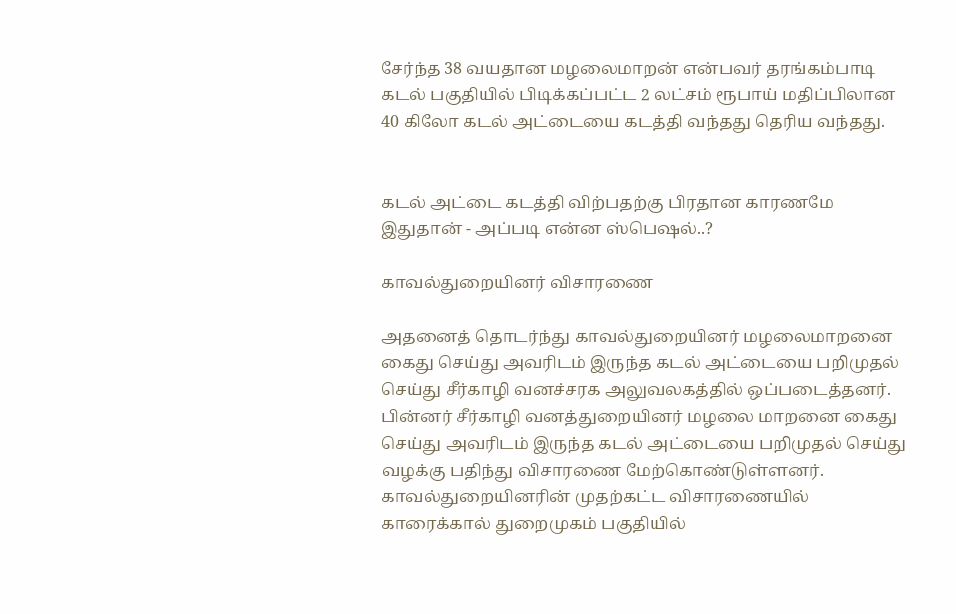சேர்ந்த 38 வயதான மழலைமாறன் என்பவர் தரங்கம்பாடி கடல் பகுதியில் பிடிக்கப்பட்ட 2 லட்சம் ரூபாய் மதிப்பிலான 40 கிலோ கடல் அட்டையை கடத்தி வந்தது தெரிய வந்தது.


கடல் அட்டை கடத்தி விற்பதற்கு பிரதான காரணமே இதுதான் - அப்படி என்ன ஸ்பெஷல்..?

காவல்துறையினர் விசாரணை

அதனைத் தொடர்ந்து காவல்துறையினர் மழலைமாறனை கைது செய்து அவரிடம் இருந்த கடல் அட்டையை பறிமுதல் செய்து சீர்காழி வனச்சரக அலுவலகத்தில் ஒப்படைத்தனர். பின்னர் சீர்காழி வனத்துறையினர் மழலை மாறனை கைது செய்து அவரிடம் இருந்த கடல் அட்டையை பறிமுதல் செய்து வழக்கு பதிந்து விசாரணை மேற்கொண்டுள்ளனர். காவல்துறையினரின் முதற்கட்ட விசாரணையில் காரைக்கால் துறைமுகம் பகுதியில்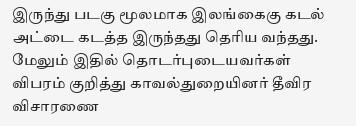இருந்து படகு மூலமாக இலங்கைகு கடல் அட்டை கடத்த இருந்தது தெரிய வந்தது. மேலும் இதில் தொடர்புடையவர்கள் விபரம் குறித்து காவல்துறையினர் தீவிர விசாரணை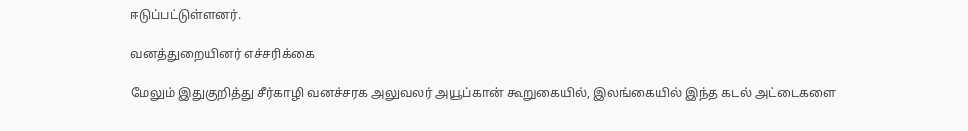ஈடுப்பட்டுள்ளனர்.

வனத்துறையினர் எச்சரிக்கை

மேலும் இதுகுறித்து சீர்காழி வனச்சரக அலுவலர் அயூப்கான் கூறுகையில், இலங்கையில் இந்த கடல் அட்டைகளை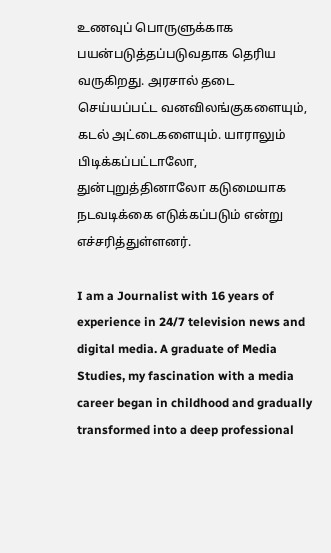உணவுப் பொருளுக்காக பயன்படுத்தப்படுவதாக தெரிய வருகிறது. அரசால் தடை செய்யப்பட்ட வனவிலங்குகளையும், கடல் அட்டைகளையும். யாராலும் பிடிக்கப்பட்டாலோ, துன்புறுத்தினாலோ கடுமையாக நடவடிக்கை எடுக்கப்படும் என்று எச்சரித்துள்ளனர்.

I am a Journalist with 16 years of experience in 24/7 television news and digital media. A graduate of Media Studies, my fascination with a media career began in childhood and gradually transformed into a deep professional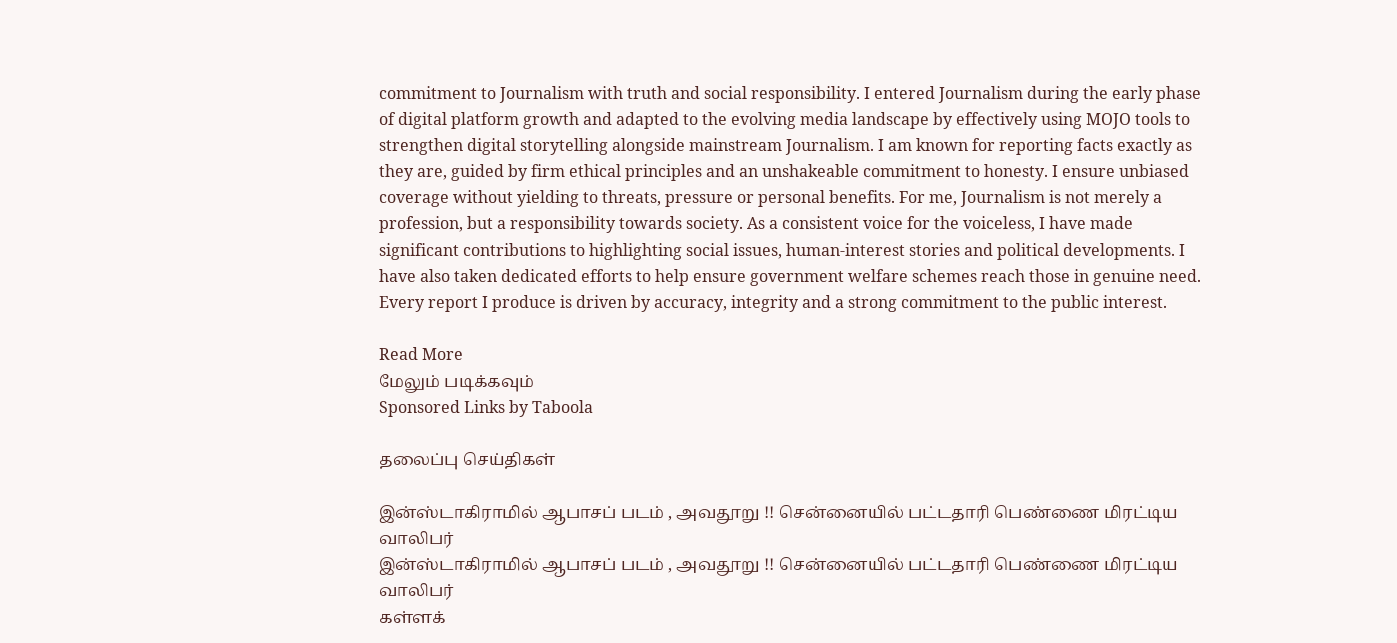commitment to Journalism with truth and social responsibility. I entered Journalism during the early phase of digital platform growth and adapted to the evolving media landscape by effectively using MOJO tools to strengthen digital storytelling alongside mainstream Journalism. I am known for reporting facts exactly as they are, guided by firm ethical principles and an unshakeable commitment to honesty. I ensure unbiased coverage without yielding to threats, pressure or personal benefits. For me, Journalism is not merely a profession, but a responsibility towards society. As a consistent voice for the voiceless, I have made significant contributions to highlighting social issues, human-interest stories and political developments. I have also taken dedicated efforts to help ensure government welfare schemes reach those in genuine need. Every report I produce is driven by accuracy, integrity and a strong commitment to the public interest.

Read More
மேலும் படிக்கவும்
Sponsored Links by Taboola

தலைப்பு செய்திகள்

இன்ஸ்டாகிராமில் ஆபாசப் படம் , அவதூறு !! சென்னையில் பட்டதாரி பெண்ணை மிரட்டிய வாலிபர்
இன்ஸ்டாகிராமில் ஆபாசப் படம் , அவதூறு !! சென்னையில் பட்டதாரி பெண்ணை மிரட்டிய வாலிபர்
கள்ளக்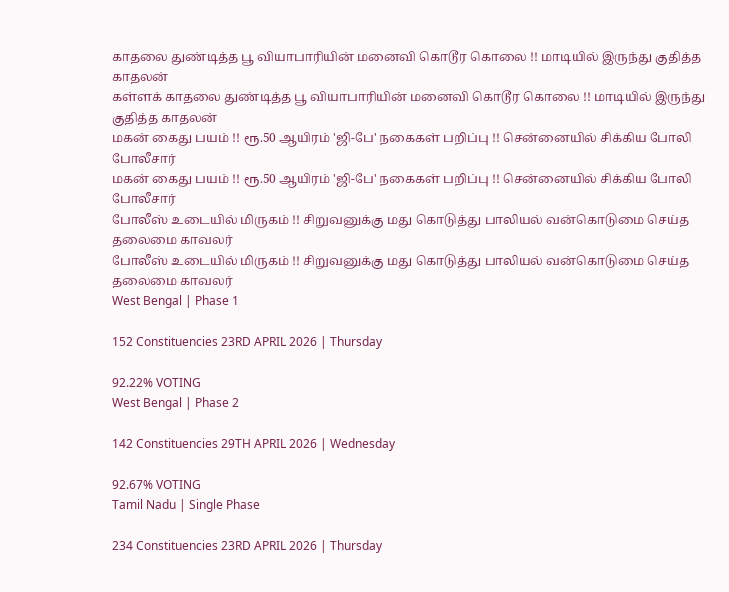காதலை துண்டித்த பூ வியாபாரியின் மனைவி கொடூர கொலை !! மாடியில் இருந்து குதித்த காதலன்
கள்ளக் காதலை துண்டித்த பூ வியாபாரியின் மனைவி கொடூர கொலை !! மாடியில் இருந்து குதித்த காதலன்
மகன் கைது பயம் !! ரூ.50 ஆயிரம் 'ஜி-பே' நகைகள் பறிப்பு !! சென்னையில் சிக்கிய போலி போலீசார்
மகன் கைது பயம் !! ரூ.50 ஆயிரம் 'ஜி-பே' நகைகள் பறிப்பு !! சென்னையில் சிக்கிய போலி போலீசார்
போலீஸ் உடையில் மிருகம் !! சிறுவனுக்கு மது கொடுத்து பாலியல் வன்கொடுமை செய்த தலைமை காவலர்
போலீஸ் உடையில் மிருகம் !! சிறுவனுக்கு மது கொடுத்து பாலியல் வன்கொடுமை செய்த தலைமை காவலர்
West Bengal | Phase 1

152 Constituencies 23RD APRIL 2026 | Thursday

92.22% VOTING
West Bengal | Phase 2

142 Constituencies 29TH APRIL 2026 | Wednesday

92.67% VOTING
Tamil Nadu | Single Phase

234 Constituencies 23RD APRIL 2026 | Thursday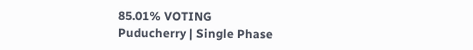85.01% VOTING
Puducherry | Single Phase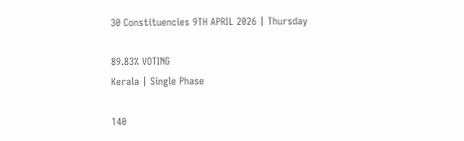30 Constituencies 9TH APRIL 2026 | Thursday

89.83% VOTING
Kerala | Single Phase

140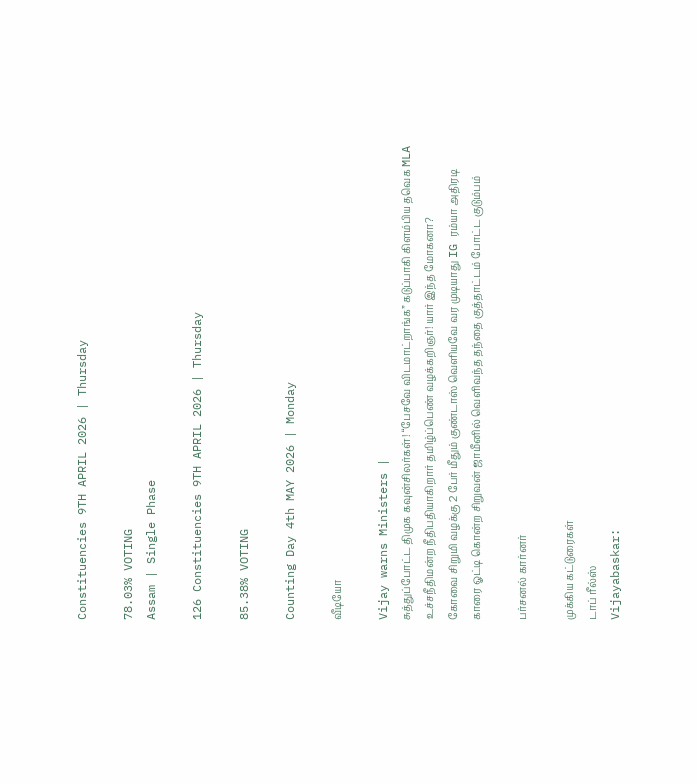Constituencies 9TH APRIL 2026 | Thursday

78.03% VOTING
Assam | Single Phase

126 Constituencies 9TH APRIL 2026 | Thursday

85.38% VOTING

Counting Day 4th MAY 2026 | Monday

வீடியோ

Vijay warns Ministers |
சுத்துப்போட்ட திமுக கவுன்சிலர்கள்! “பேசவே விடமாட்றாங்க” கடுப்பாகி கிளம்பிய தவெக MLA
உச்சநீதிமன்ற நீதிபதியாகிறார் தமிழ்ப்பெண் வழக்கறிஞர்! யார் இந்த மோகனா?
கோவை சிறுமி வழக்கு 2 பேர் மீதும் குண்டாஸ் வெளியவே வர முடியாது IG ரம்யா அதிரடி
காரை ஓட்டி கொன்ற சிறுவன் ஜாமீனில் வெளிவந்த தந்தை குத்தாட்டம் போட்ட குடும்பம்

பர்சனல் கார்னர்

முக்கிய கட்டுரைகள்
டாப் ரீல்ஸ்
Vijayabaskar: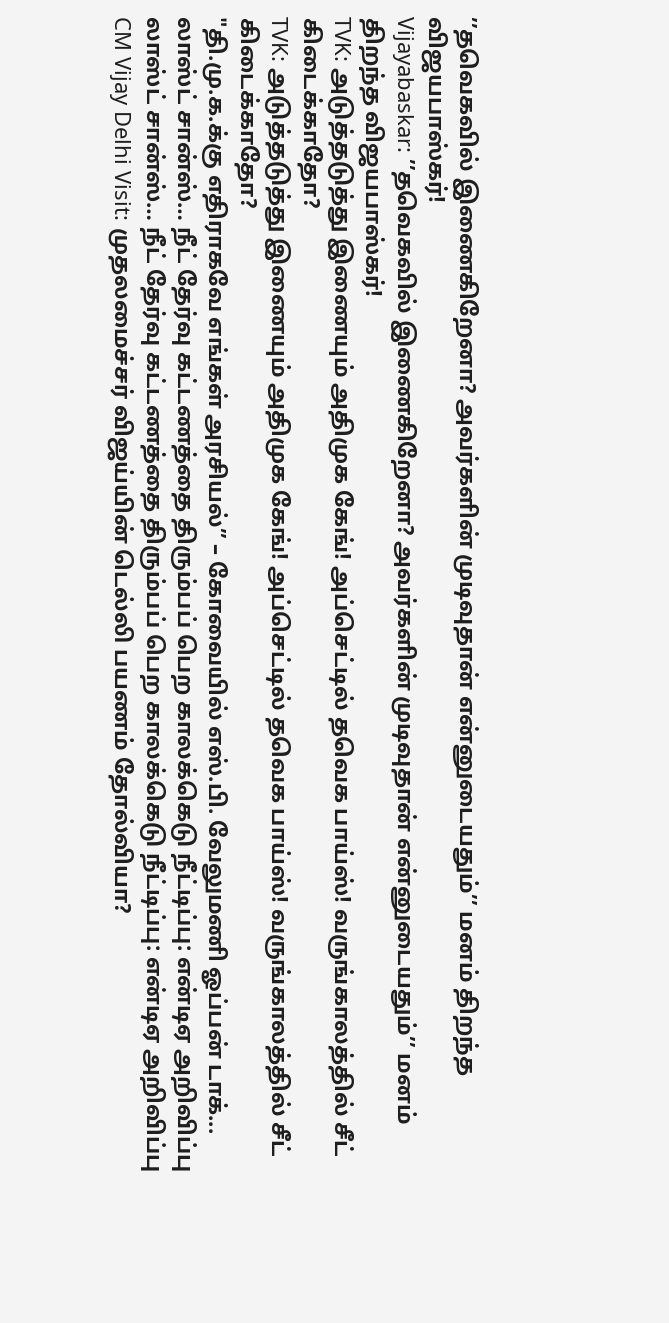’’தவெகவில் இணைகிறேனா? அவர்களின் முடிவுதான் என்னுடையதும்’’ மனம் திறந்த விஜயபாஸ்கர்!
Vijayabaskar: ’’தவெகவில் இணைகிறேனா? அவர்களின் முடிவுதான் என்னுடையதும்’’ மனம் திறந்த விஜயபாஸ்கர்!
TVK: அடுத்தடுத்து இணையும் அதிமுக கேங்! அப்செட்டில் தவெக பாய்ஸ்! வருங்காலத்தில் சீட் கிடைக்காதோ?
TVK: அடுத்தடுத்து இணையும் அதிமுக கேங்! அப்செட்டில் தவெக பாய்ஸ்! வருங்காலத்தில் சீட் கிடைக்காதோ?
"தி.மு.க.க்கு எதிராகவே எங்கள் அரசியல்” – கோவையில் எஸ்.பி. வேலுமணி ஓப்பன் டாக்...
லாஸ்ட் சான்ஸ்… நீட் தேர்வு கட்டணத்தை திரும்பப் பெற காலக்கெடு நீட்டிப்பு: என்டிஏ அறிவிப்பு
லாஸ்ட் சான்ஸ்… நீட் தேர்வு கட்டணத்தை திரும்பப் பெற காலக்கெடு நீட்டிப்பு: என்டிஏ அறிவிப்பு
CM Vijay Delhi Visit: முதலமைச்சர் விஜய்யின் டெல்லி பயணம் தோல்வியா?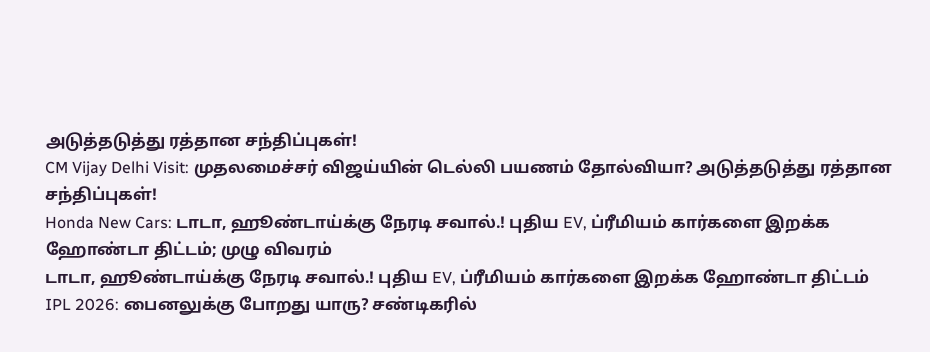அடுத்தடுத்து ரத்தான சந்திப்புகள்!
CM Vijay Delhi Visit: முதலமைச்சர் விஜய்யின் டெல்லி பயணம் தோல்வியா? அடுத்தடுத்து ரத்தான சந்திப்புகள்!
Honda New Cars: டாடா, ஹூண்டாய்க்கு நேரடி சவால்.! புதிய EV, ப்ரீமியம் கார்களை இறக்க ஹோண்டா திட்டம்; முழு விவரம்
டாடா, ஹூண்டாய்க்கு நேரடி சவால்.! புதிய EV, ப்ரீமியம் கார்களை இறக்க ஹோண்டா திட்டம்
IPL 2026: பைனலுக்கு போறது யாரு? சண்டிகரில்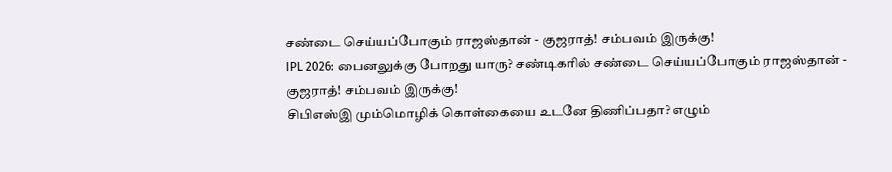சண்டை செய்யப்போகும் ராஜஸ்தான் - குஜராத்! சம்பவம் இருக்கு!
IPL 2026: பைனலுக்கு போறது யாரு? சண்டிகரில் சண்டை செய்யப்போகும் ராஜஸ்தான் - குஜராத்! சம்பவம் இருக்கு!
சிபிஎஸ்இ மும்மொழிக் கொள்கையை உடனே திணிப்பதா? எழும்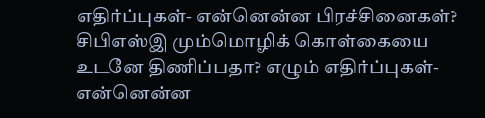எதிர்ப்புகள்- என்னென்ன பிரச்சினைகள்?
சிபிஎஸ்இ மும்மொழிக் கொள்கையை உடனே திணிப்பதா? எழும் எதிர்ப்புகள்- என்னென்ன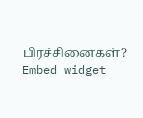பிரச்சினைகள்?
Embed widget